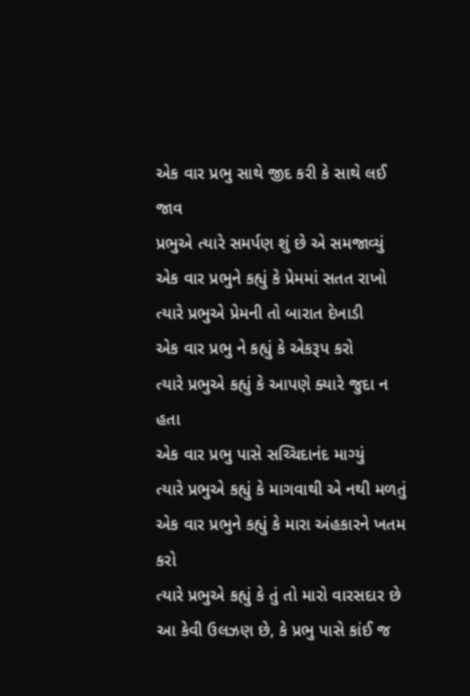એક વાર પ્રભુ સાથે જીદ કરી કે સાથે લઈ જાવ
પ્રભુએ ત્યારે સમર્પણ શું છે એ સમજાવ્યું
એક વાર પ્રભુને કહ્યું કે પ્રેમમાં સતત રાખો
ત્યારે પ્રભુએ પ્રેમની તો બારાત દેખાડી
એક વાર પ્રભુ ને કહ્યું કે એકરૂપ કરો
ત્યારે પ્રભુએ કહ્યું કે આપણે ક્યારે જુદા ન હતા
એક વાર પ્રભુ પાસે સચ્ચિદાનંદ માગ્યું
ત્યારે પ્રભુએ કહ્યું કે માગવાથી એ નથી મળતું
એક વાર પ્રભુને કહ્યું કે મારા અંહકારને ખતમ કરો
ત્યારે પ્રભુએ કહ્યું કે તું તો મારો વારસદાર છે
આ કેવી ઉલઝણ છે, કે પ્રભુ પાસે કાંઈ જ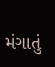મંગાતું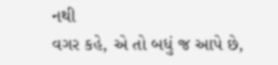નથી
વગર કહે, એ તો બધું જ આપે છે,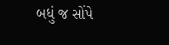બધું જ સોંપે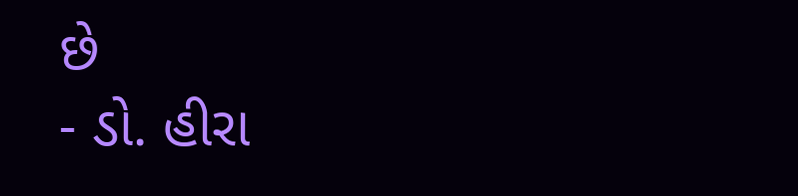છે
- ડો. હીરા